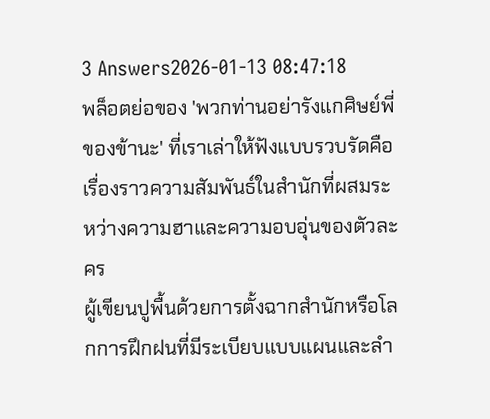3 Answers2026-01-13 08:47:18
พล็อตย่อของ 'พวกท่านอย่ารังแกศิษย์พี่ของข้านะ' ที่เราเล่าให้ฟังแบบรวบรัดคือเรื่องราวความสัมพันธ์ในสำนักที่ผสมระหว่างความฮาและความอบอุ่นของตัวละคร
ผู้เขียนปูพื้นด้วยการตั้งฉากสำนักหรือโลกการฝึกฝนที่มีระเบียบแบบแผนและลำ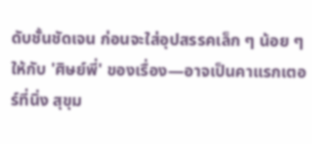ดับชั้นชัดเจน ก่อนจะใส่อุปสรรคเล็ก ๆ น้อย ๆ ให้กับ 'ศิษย์พี่' ของเรื่อง—อาจเป็นคาแรกเตอร์ที่นิ่ง สุขุม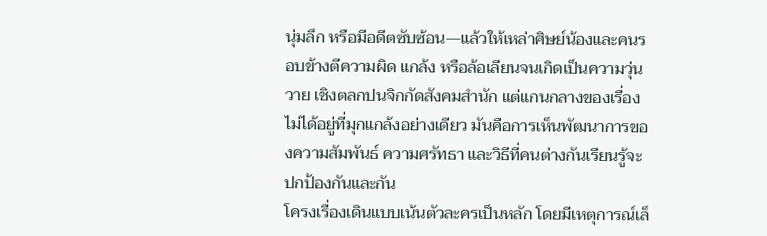นุ่มลึก หรือมีอดีตซับซ้อน—แล้วให้เหล่าศิษย์น้องและคนรอบข้างตีความผิด แกล้ง หรือล้อเลียนจนเกิดเป็นความวุ่นวาย เชิงตลกปนจิกกัดสังคมสำนัก แต่แกนกลางของเรื่องไม่ได้อยู่ที่มุกแกล้งอย่างเดียว มันคือการเห็นพัฒนาการของความสัมพันธ์ ความศรัทธา และวิธีที่คนต่างกันเรียนรู้จะปกป้องกันและกัน
โครงเรื่องเดินแบบเน้นตัวละครเป็นหลัก โดยมีเหตุการณ์เล็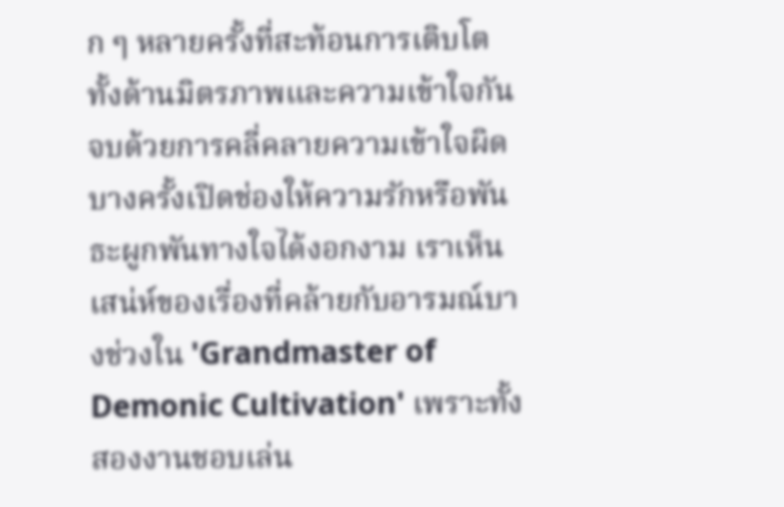ก ๆ หลายครั้งที่สะท้อนการเติบโต ทั้งด้านมิตรภาพและความเข้าใจกัน จบด้วยการคลี่คลายความเข้าใจผิด บางครั้งเปิดช่องให้ความรักหรือพันธะผูกพันทางใจได้งอกงาม เราเห็นเสน่ห์ของเรื่องที่คล้ายกับอารมณ์บางช่วงใน 'Grandmaster of Demonic Cultivation' เพราะทั้งสองงานชอบเล่น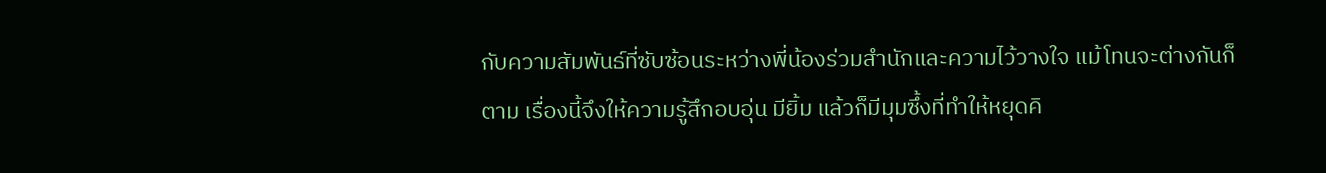กับความสัมพันธ์ที่ซับซ้อนระหว่างพี่น้องร่วมสำนักและความไว้วางใจ แม้โทนจะต่างกันก็ตาม เรื่องนี้จึงให้ความรู้สึกอบอุ่น มียิ้ม แล้วก็มีมุมซึ้งที่ทำให้หยุดคิ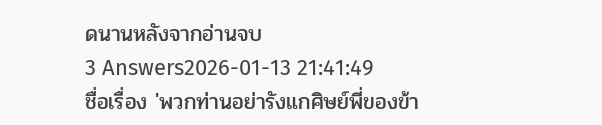ดนานหลังจากอ่านจบ
3 Answers2026-01-13 21:41:49
ชื่อเรื่อง 'พวกท่านอย่ารังแกศิษย์พี่ของข้า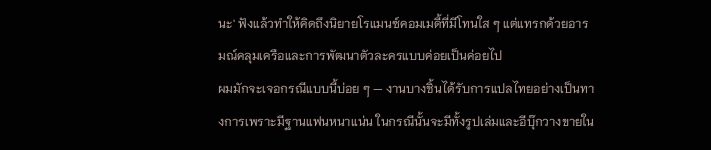นะ' ฟังแล้วทำให้คิดถึงนิยายโรแมนซ์คอมเมดี้ที่มีโทนใส ๆ แต่แทรกด้วยอารมณ์คลุมเครือและการพัฒนาตัวละครแบบค่อยเป็นค่อยไป
ผมมักจะเจอกรณีแบบนี้บ่อย ๆ — งานบางชิ้นได้รับการแปลไทยอย่างเป็นทางการเพราะมีฐานแฟนหนาแน่น ในกรณีนั้นจะมีทั้งรูปเล่มและอีบุ๊กวางขายใน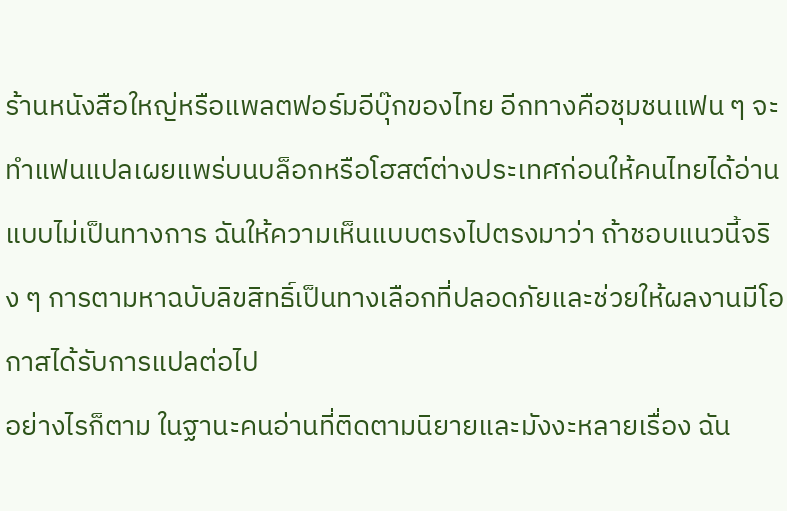ร้านหนังสือใหญ่หรือแพลตฟอร์มอีบุ๊กของไทย อีกทางคือชุมชนแฟน ๆ จะทำแฟนแปลเผยแพร่บนบล็อกหรือโฮสต์ต่างประเทศก่อนให้คนไทยได้อ่านแบบไม่เป็นทางการ ฉันให้ความเห็นแบบตรงไปตรงมาว่า ถ้าชอบแนวนี้จริง ๆ การตามหาฉบับลิขสิทธิ์เป็นทางเลือกที่ปลอดภัยและช่วยให้ผลงานมีโอกาสได้รับการแปลต่อไป
อย่างไรก็ตาม ในฐานะคนอ่านที่ติดตามนิยายและมังงะหลายเรื่อง ฉัน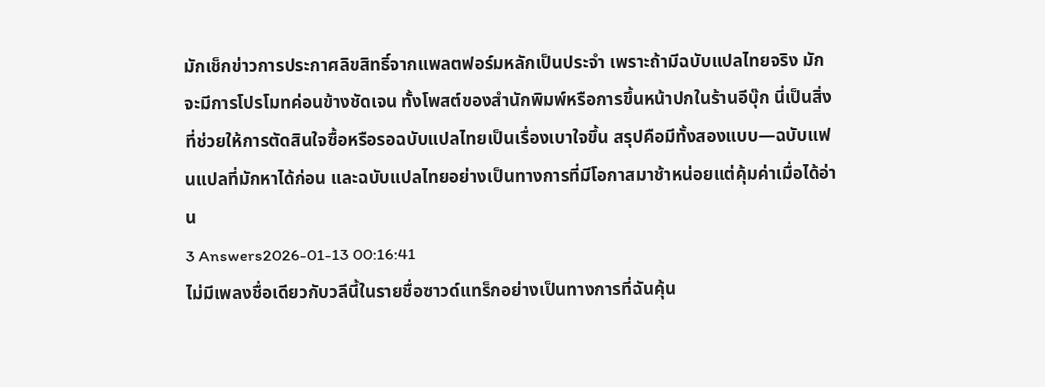มักเช็กข่าวการประกาศลิขสิทธิ์จากแพลตฟอร์มหลักเป็นประจำ เพราะถ้ามีฉบับแปลไทยจริง มักจะมีการโปรโมทค่อนข้างชัดเจน ทั้งโพสต์ของสำนักพิมพ์หรือการขึ้นหน้าปกในร้านอีบุ๊ก นี่เป็นสิ่งที่ช่วยให้การตัดสินใจซื้อหรือรอฉบับแปลไทยเป็นเรื่องเบาใจขึ้น สรุปคือมีทั้งสองแบบ—ฉบับแฟนแปลที่มักหาได้ก่อน และฉบับแปลไทยอย่างเป็นทางการที่มีโอกาสมาช้าหน่อยแต่คุ้มค่าเมื่อได้อ่าน
3 Answers2026-01-13 00:16:41
ไม่มีเพลงชื่อเดียวกับวลีนี้ในรายชื่อซาวด์แทร็กอย่างเป็นทางการที่ฉันคุ้น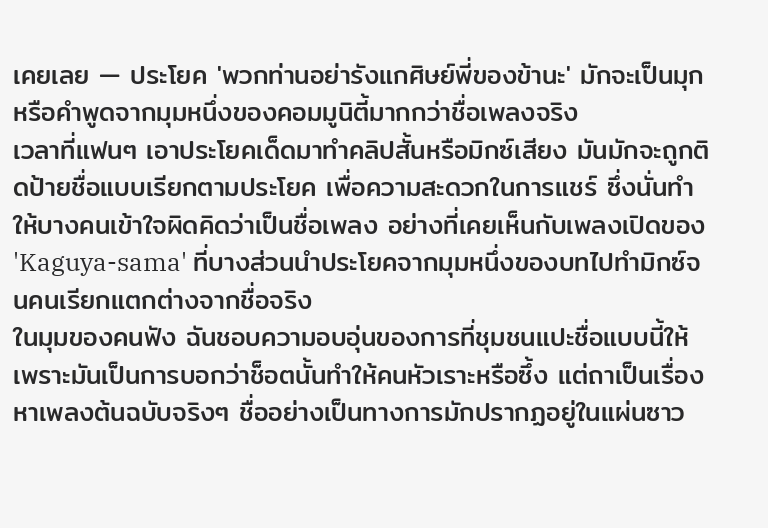เคยเลย — ประโยค 'พวกท่านอย่ารังแกศิษย์พี่ของข้านะ' มักจะเป็นมุกหรือคำพูดจากมุมหนึ่งของคอมมูนิตี้มากกว่าชื่อเพลงจริง
เวลาที่แฟนๆ เอาประโยคเด็ดมาทำคลิปสั้นหรือมิกซ์เสียง มันมักจะถูกติดป้ายชื่อแบบเรียกตามประโยค เพื่อความสะดวกในการแชร์ ซึ่งนั่นทำให้บางคนเข้าใจผิดคิดว่าเป็นชื่อเพลง อย่างที่เคยเห็นกับเพลงเปิดของ 'Kaguya-sama' ที่บางส่วนนำประโยคจากมุมหนึ่งของบทไปทำมิกซ์จนคนเรียกแตกต่างจากชื่อจริง
ในมุมของคนฟัง ฉันชอบความอบอุ่นของการที่ชุมชนแปะชื่อแบบนี้ให้ เพราะมันเป็นการบอกว่าช็อตนั้นทำให้คนหัวเราะหรือซึ้ง แต่ถาเป็นเรื่องหาเพลงต้นฉบับจริงๆ ชื่ออย่างเป็นทางการมักปรากฏอยู่ในแผ่นซาว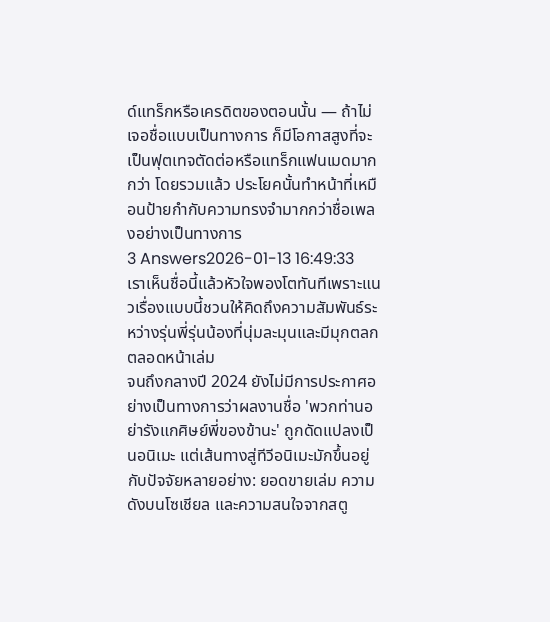ด์แทร็กหรือเครดิตของตอนนั้น — ถ้าไม่เจอชื่อแบบเป็นทางการ ก็มีโอกาสสูงที่จะเป็นฟุตเทจตัดต่อหรือแทร็กแฟนเมดมากกว่า โดยรวมแล้ว ประโยคนั้นทำหน้าที่เหมือนป้ายกำกับความทรงจำมากกว่าชื่อเพลงอย่างเป็นทางการ
3 Answers2026-01-13 16:49:33
เราเห็นชื่อนี้แล้วหัวใจพองโตทันทีเพราะแนวเรื่องแบบนี้ชวนให้คิดถึงความสัมพันธ์ระหว่างรุ่นพี่รุ่นน้องที่นุ่มละมุนและมีมุกตลกตลอดหน้าเล่ม
จนถึงกลางปี 2024 ยังไม่มีการประกาศอย่างเป็นทางการว่าผลงานชื่อ 'พวกท่านอย่ารังแกศิษย์พี่ของข้านะ' ถูกดัดแปลงเป็นอนิเมะ แต่เส้นทางสู่ทีวีอนิเมะมักขึ้นอยู่กับปัจจัยหลายอย่าง: ยอดขายเล่ม ความดังบนโซเชียล และความสนใจจากสตู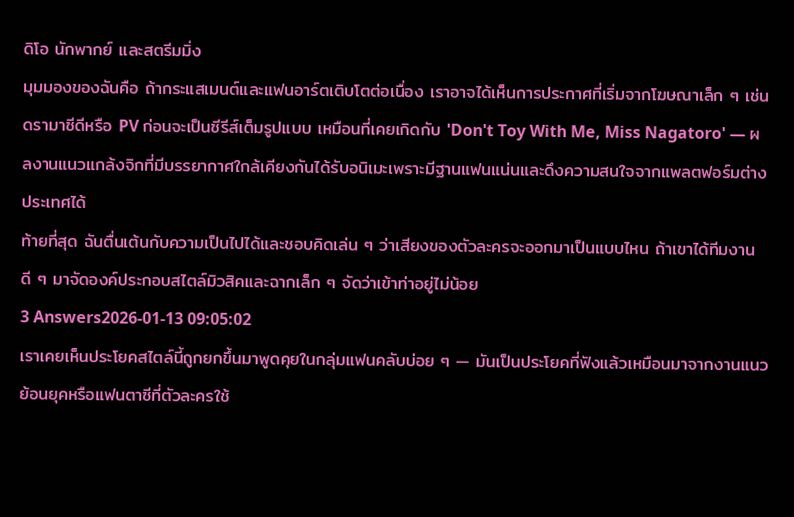ดิโอ นักพากย์ และสตรีมมิ่ง
มุมมองของฉันคือ ถ้ากระแสเมนต์และแฟนอาร์ตเติบโตต่อเนื่อง เราอาจได้เห็นการประกาศที่เริ่มจากโฆษณาเล็ก ๆ เช่น ดรามาซีดีหรือ PV ก่อนจะเป็นซีรีส์เต็มรูปแบบ เหมือนที่เคยเกิดกับ 'Don't Toy With Me, Miss Nagatoro' — ผลงานแนวแกล้งจิกที่มีบรรยากาศใกล้เคียงกันได้รับอนิเมะเพราะมีฐานแฟนแน่นและดึงความสนใจจากแพลตฟอร์มต่างประเทศได้
ท้ายที่สุด ฉันตื่นเต้นกับความเป็นไปได้และชอบคิดเล่น ๆ ว่าเสียงของตัวละครจะออกมาเป็นแบบไหน ถ้าเขาได้ทีมงานดี ๆ มาจัดองค์ประกอบสไตล์มิวสิคและฉากเล็ก ๆ จัดว่าเข้าท่าอยู่ไม่น้อย
3 Answers2026-01-13 09:05:02
เราเคยเห็นประโยคสไตล์นี้ถูกยกขึ้นมาพูดคุยในกลุ่มแฟนคลับบ่อย ๆ — มันเป็นประโยคที่ฟังแล้วเหมือนมาจากงานแนวย้อนยุคหรือแฟนตาซีที่ตัวละครใช้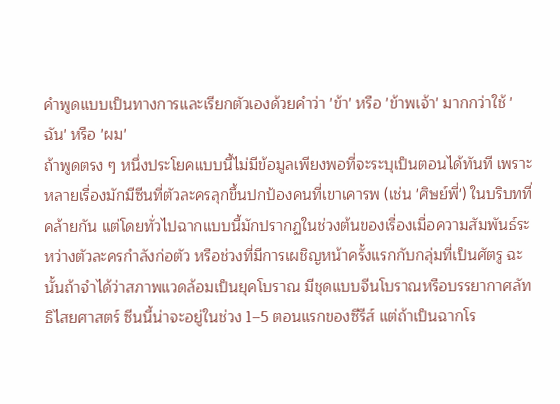คำพูดแบบเป็นทางการและเรียกตัวเองด้วยคำว่า 'ข้า' หรือ 'ข้าพเจ้า' มากกว่าใช้ 'ฉัน' หรือ 'ผม'
ถ้าพูดตรง ๆ หนึ่งประโยคแบบนี้ไม่มีข้อมูลเพียงพอที่จะระบุเป็นตอนได้ทันที เพราะหลายเรื่องมักมีซีนที่ตัวละครลุกขึ้นปกป้องคนที่เขาเคารพ (เช่น 'ศิษย์พี่') ในบริบทที่คล้ายกัน แต่โดยทั่วไปฉากแบบนี้มักปรากฏในช่วงต้นของเรื่องเมื่อความสัมพันธ์ระหว่างตัวละครกำลังก่อตัว หรือช่วงที่มีการเผชิญหน้าครั้งแรกกับกลุ่มที่เป็นศัตรู ฉะนั้นถ้าจำได้ว่าสภาพแวดล้อมเป็นยุคโบราณ มีชุดแบบจีนโบราณหรือบรรยากาศลัทธิไสยศาสตร์ ซีนนี้น่าจะอยู่ในช่วง 1–5 ตอนแรกของซีรีส์ แต่ถ้าเป็นฉากโร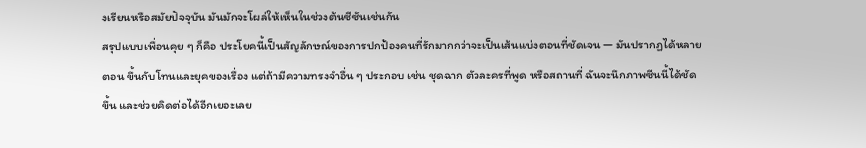งเรียนหรือสมัยปัจจุบัน มันมักจะโผล่ให้เห็นในช่วงต้นซีซันเช่นกัน
สรุปแบบเพื่อนคุย ๆ ก็คือ ประโยคนี้เป็นสัญลักษณ์ของการปกป้องคนที่รักมากกว่าจะเป็นเส้นแบ่งตอนที่ชัดเจน — มันปรากฏได้หลายตอน ขึ้นกับโทนและยุคของเรื่อง แต่ถ้ามีความทรงจำอื่น ๆ ประกอบ เช่น ชุดฉาก ตัวละครที่พูด หรือสถานที่ ฉันจะนึกภาพซีนนี้ได้ชัดขึ้น และช่วยคิดต่อได้อีกเยอะเลย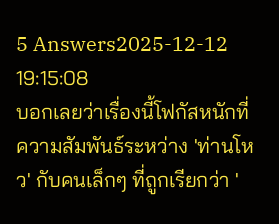5 Answers2025-12-12 19:15:08
บอกเลยว่าเรื่องนี้โฟกัสหนักที่ความสัมพันธ์ระหว่าง 'ท่านโหว' กับคนเล็กๆ ที่ถูกเรียกว่า '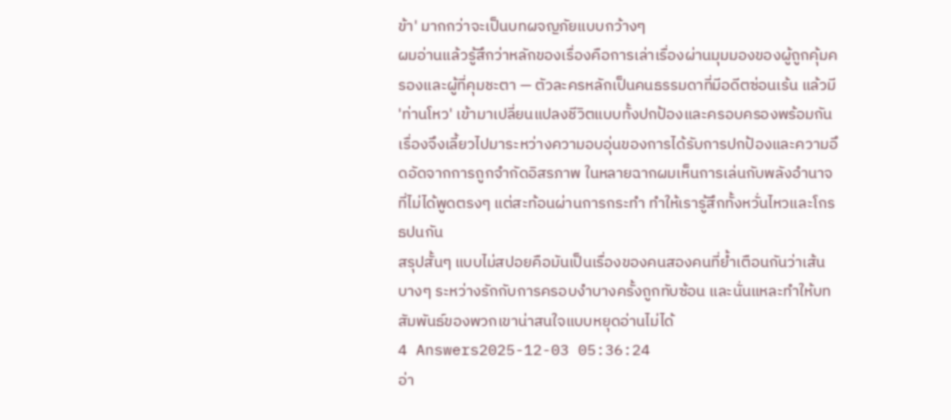ข้า' มากกว่าจะเป็นบทผจญภัยแบบกว้างๆ
ผมอ่านแล้วรู้สึกว่าหลักของเรื่องคือการเล่าเรื่องผ่านมุมมองของผู้ถูกคุ้มครองและผู้ที่คุมชะตา — ตัวละครหลักเป็นคนธรรมดาที่มีอดีตซ่อนเร้น แล้วมี 'ท่านโหว' เข้ามาเปลี่ยนแปลงชีวิตแบบทั้งปกป้องและครอบครองพร้อมกัน เรื่องจึงเลี้ยวไปมาระหว่างความอบอุ่นของการได้รับการปกป้องและความอึดอัดจากการถูกจำกัดอิสรภาพ ในหลายฉากผมเห็นการเล่นกับพลังอำนาจที่ไม่ได้พูดตรงๆ แต่สะท้อนผ่านการกระทำ ทำให้เรารู้สึกทั้งหวั่นไหวและโกรธปนกัน
สรุปสั้นๆ แบบไม่สปอยคือมันเป็นเรื่องของคนสองคนที่ย้ำเตือนกันว่าเส้นบางๆ ระหว่างรักกับการครอบงำบางครั้งถูกทับซ้อน และนั่นแหละทำให้บทสัมพันธ์ของพวกเขาน่าสนใจแบบหยุดอ่านไม่ได้
4 Answers2025-12-03 05:36:24
อ่า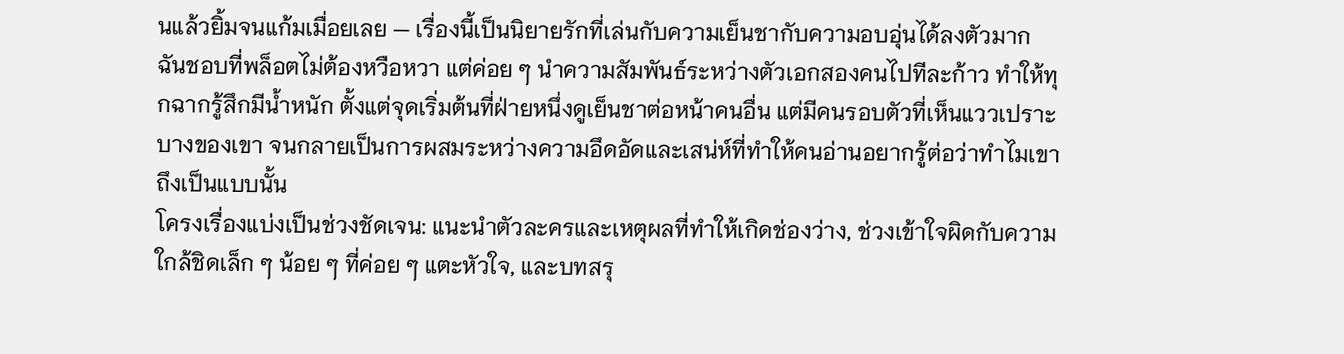นแล้วยิ้มจนแก้มเมื่อยเลย — เรื่องนี้เป็นนิยายรักที่เล่นกับความเย็นชากับความอบอุ่นได้ลงตัวมาก
ฉันชอบที่พล็อตไม่ต้องหวือหวา แต่ค่อย ๆ นำความสัมพันธ์ระหว่างตัวเอกสองคนไปทีละก้าว ทำให้ทุกฉากรู้สึกมีน้ำหนัก ตั้งแต่จุดเริ่มต้นที่ฝ่ายหนึ่งดูเย็นชาต่อหน้าคนอื่น แต่มีคนรอบตัวที่เห็นแววเปราะบางของเขา จนกลายเป็นการผสมระหว่างความอึดอัดและเสน่ห์ที่ทำให้คนอ่านอยากรู้ต่อว่าทำไมเขาถึงเป็นแบบนั้น
โครงเรื่องแบ่งเป็นช่วงชัดเจน: แนะนำตัวละครและเหตุผลที่ทำให้เกิดช่องว่าง, ช่วงเข้าใจผิดกับความใกล้ชิดเล็ก ๆ น้อย ๆ ที่ค่อย ๆ แตะหัวใจ, และบทสรุ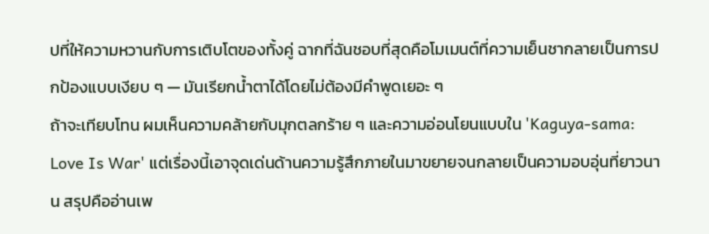ปที่ให้ความหวานกับการเติบโตของทั้งคู่ ฉากที่ฉันชอบที่สุดคือโมเมนต์ที่ความเย็นชากลายเป็นการปกป้องแบบเงียบ ๆ — มันเรียกน้ำตาได้โดยไม่ต้องมีคำพูดเยอะ ๆ
ถ้าจะเทียบโทน ผมเห็นความคล้ายกับมุกตลกร้าย ๆ และความอ่อนโยนแบบใน 'Kaguya-sama: Love Is War' แต่เรื่องนี้เอาจุดเด่นด้านความรู้สึกภายในมาขยายจนกลายเป็นความอบอุ่นที่ยาวนาน สรุปคืออ่านเพ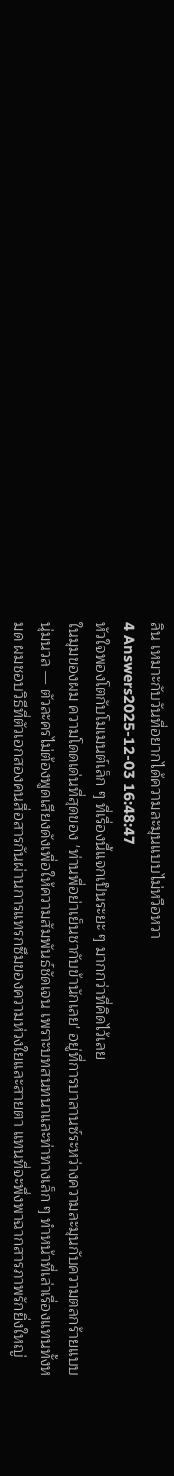ลิน เหมาะกับวันที่อยากได้ความละมุนแบบไม่หวือหวา
4 Answers2025-12-03 16:48:47
หัวใจพองโตกับโมเมนต์เล็ก ๆ ที่เรื่องนี้แจกเป็นระยะ ๆ มากกว่าที่คิดไว้เลย
ในมุมของผม ความโดดเด่นที่สุดของ 'ท่านพี่อย่าเย็นชากับข้านักเลย' อยู่ที่การบาลานซ์ระหว่างความละมุนกับความตลกร้ายแบบนุ่มนวล — ตัวละครไม่ต้องพูดเสียงดังเพื่อให้ความสัมพันธ์ชัดเจน เพราะบทสนทนาและท่าทางเล็ก ๆ ทำหน้าที่เล่าเรื่องแทนทั้งหมด ผมชอบวิธีที่ตัวเอกสองคนสื่อสารกันผ่านการแทรกซึมของความห่วงใยและสายตา แทนที่จะพึ่งพาฉากสารภาพรักยิ่งใหญ่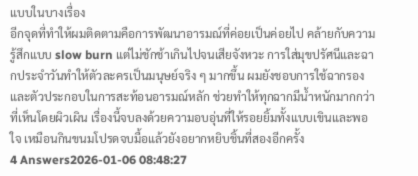แบบในบางเรื่อง
อีกจุดที่ทำให้ผมติดตามคือการพัฒนาอารมณ์ที่ค่อยเป็นค่อยไป คล้ายกับความรู้สึกแบบ slow burn แต่ไม่ชักช้าเกินไปจนเสียจังหวะ การใส่มุขปรัศนีและฉากประจำวันทำให้ตัวละครเป็นมนุษย์จริง ๆ มากขึ้น ผมยังชอบการใช้ฉากรองและตัวประกอบในการสะท้อนอารมณ์หลัก ช่วยทำให้ทุกฉากมีน้ำหนักมากกว่าที่เห็นโดยผิวเผิน เรื่องนี้จบลงด้วยความอบอุ่นที่ให้รอยยิ้มทั้งแบบเขินและพอใจ เหมือนกินขนมโปรดจบมื้อแล้วยังอยากหยิบชิ้นที่สองอีกครั้ง
4 Answers2026-01-06 08:48:27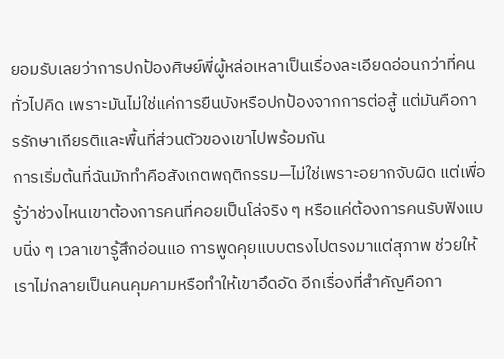ยอมรับเลยว่าการปกป้องศิษย์พี่ผู้หล่อเหลาเป็นเรื่องละเอียดอ่อนกว่าที่คนทั่วไปคิด เพราะมันไม่ใช่แค่การยืนบังหรือปกป้องจากการต่อสู้ แต่มันคือการรักษาเกียรติและพื้นที่ส่วนตัวของเขาไปพร้อมกัน
การเริ่มต้นที่ฉันมักทำคือสังเกตพฤติกรรม—ไม่ใช่เพราะอยากจับผิด แต่เพื่อรู้ว่าช่วงไหนเขาต้องการคนที่คอยเป็นโล่จริง ๆ หรือแค่ต้องการคนรับฟังแบบนิ่ง ๆ เวลาเขารู้สึกอ่อนแอ การพูดคุยแบบตรงไปตรงมาแต่สุภาพ ช่วยให้เราไม่กลายเป็นคนคุมคามหรือทำให้เขาอึดอัด อีกเรื่องที่สำคัญคือกา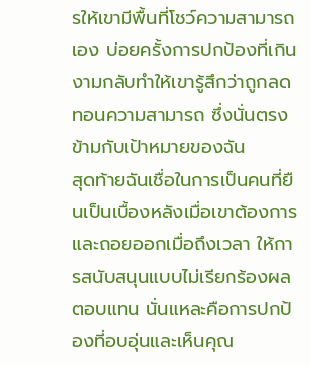รให้เขามีพื้นที่โชว์ความสามารถเอง บ่อยครั้งการปกป้องที่เกินงามกลับทำให้เขารู้สึกว่าถูกลดทอนความสามารถ ซึ่งนั่นตรงข้ามกับเป้าหมายของฉัน
สุดท้ายฉันเชื่อในการเป็นคนที่ยืนเป็นเบื้องหลังเมื่อเขาต้องการและถอยออกเมื่อถึงเวลา ให้การสนับสนุนแบบไม่เรียกร้องผลตอบแทน นั่นแหละคือการปกป้องที่อบอุ่นและเห็นคุณ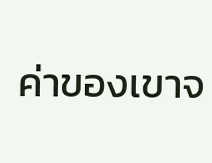ค่าของเขาจ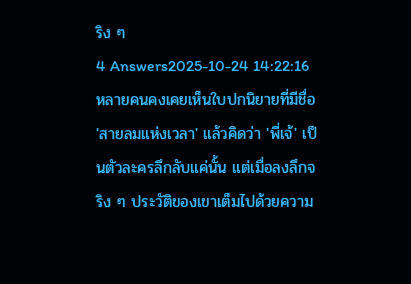ริง ๆ
4 Answers2025-10-24 14:22:16
หลายคนคงเคยเห็นใบปกนิยายที่มีชื่อ 'สายลมแห่งเวลา' แล้วคิดว่า 'พี่เจ้' เป็นตัวละครลึกลับแค่นั้น แต่เมื่อลงลึกจริง ๆ ประวัติของเขาเต็มไปด้วยความ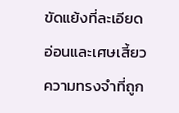ขัดแย้งที่ละเอียดอ่อนและเศษเสี้ยวความทรงจำที่ถูก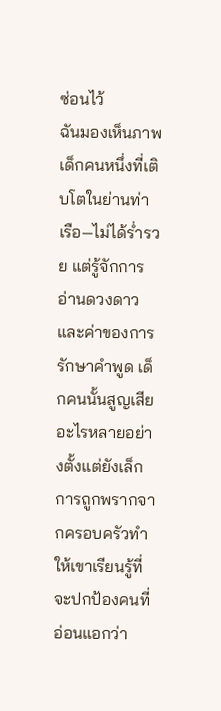ซ่อนไว้
ฉันมองเห็นภาพเด็กคนหนึ่งที่เติบโตในย่านท่าเรือ—ไม่ได้ร่ำรวย แต่รู้จักการอ่านดวงดาวและค่าของการรักษาคำพูด เด็กคนนั้นสูญเสียอะไรหลายอย่างตั้งแต่ยังเล็ก การถูกพรากจากครอบครัวทำให้เขาเรียนรู้ที่จะปกป้องคนที่อ่อนแอกว่า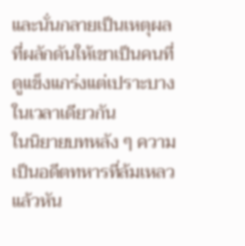และนั่นกลายเป็นเหตุผลที่ผลักดันให้เขาเป็นคนที่ดูแข็งแกร่งแต่เปราะบางในเวลาเดียวกัน
ในนิยายบทหลัง ๆ ความเป็นอดีตทหารที่ล้มเหลวแล้วหัน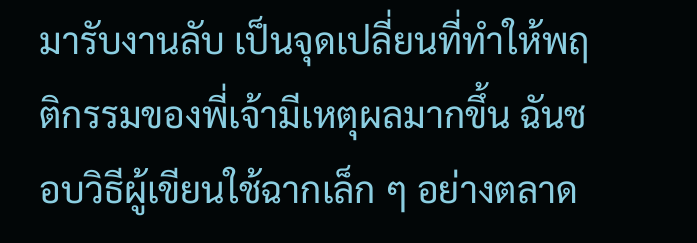มารับงานลับ เป็นจุดเปลี่ยนที่ทำให้พฤติกรรมของพี่เจ้ามีเหตุผลมากขึ้น ฉันชอบวิธีผู้เขียนใช้ฉากเล็ก ๆ อย่างตลาด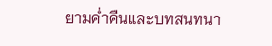ยามค่ำคืนและบทสนทนา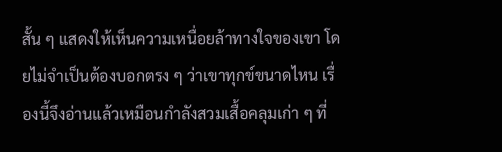สั้น ๆ แสดงให้เห็นความเหนื่อยล้าทางใจของเขา โดยไม่จำเป็นต้องบอกตรง ๆ ว่าเขาทุกข์ขนาดไหน เรื่องนี้จึงอ่านแล้วเหมือนกำลังสวมเสื้อคลุมเก่า ๆ ที่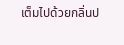เต็มไปด้วยกลิ่นป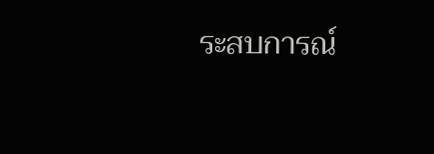ระสบการณ์